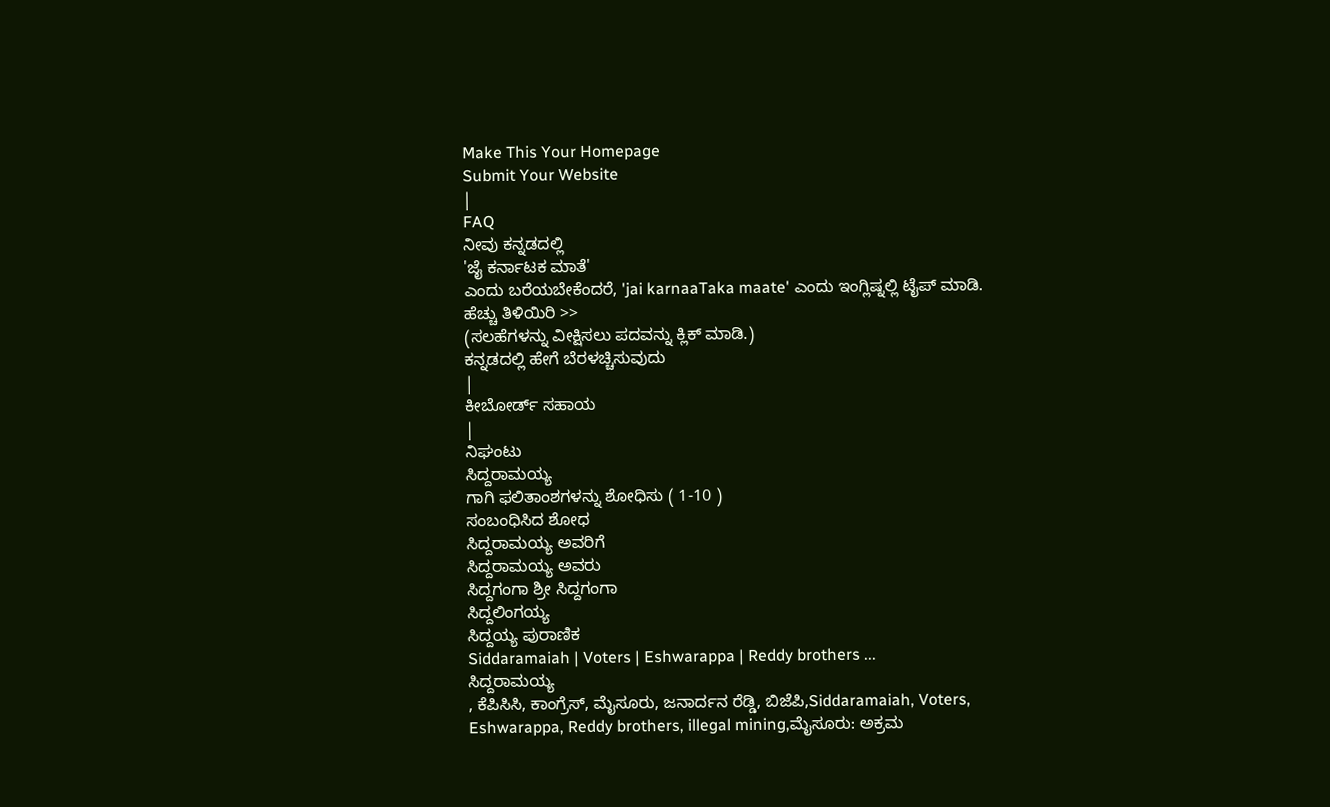Make This Your Homepage
Submit Your Website
|
FAQ
ನೀವು ಕನ್ನಡದಲ್ಲಿ
'ಜೈ ಕರ್ನಾಟಕ ಮಾತೆ'
ಎಂದು ಬರೆಯಬೇಕೆಂದರೆ, 'jai karnaaTaka maate' ಎಂದು ಇಂಗ್ಲಿಷ್ನಲ್ಲಿ ಟೈಪ್ ಮಾಡಿ.
ಹೆಚ್ಚು ತಿಳಿಯಿರಿ >>
(ಸಲಹೆಗಳನ್ನು ವೀಕ್ಷಿಸಲು ಪದವನ್ನು ಕ್ಲಿಕ್ ಮಾಡಿ.)
ಕನ್ನಡದಲ್ಲಿ ಹೇಗೆ ಬೆರಳಚ್ಚಿಸುವುದು
|
ಕೀಬೋರ್ಡ್ ಸಹಾಯ
|
ನಿಘಂಟು
ಸಿದ್ದರಾಮಯ್ಯ
ಗಾಗಿ ಫಲಿತಾಂಶಗಳನ್ನು ಶೋಧಿಸು ( 1-10 )
ಸಂಬಂಧಿಸಿದ ಶೋಧ
ಸಿದ್ದರಾಮಯ್ಯ ಅವರಿಗೆ
ಸಿದ್ದರಾಮಯ್ಯ ಅವರು
ಸಿದ್ದಗಂಗಾ ಶ್ರೀ ಸಿದ್ದಗಂಗಾ
ಸಿದ್ದಲಿಂಗಯ್ಯ
ಸಿದ್ದಯ್ಯ ಪುರಾಣಿಕ
Siddaramaiah | Voters | Eshwarappa | Reddy brothers ...
ಸಿದ್ದರಾಮಯ್ಯ
, ಕೆಪಿಸಿಸಿ, ಕಾಂಗ್ರೆಸ್, ಮೈಸೂರು, ಜನಾರ್ದನ ರೆಡ್ಡಿ, ಬಿಜೆಪಿ,Siddaramaiah, Voters, Eshwarappa, Reddy brothers, illegal mining,ಮೈಸೂರು: ಅಕ್ರಮ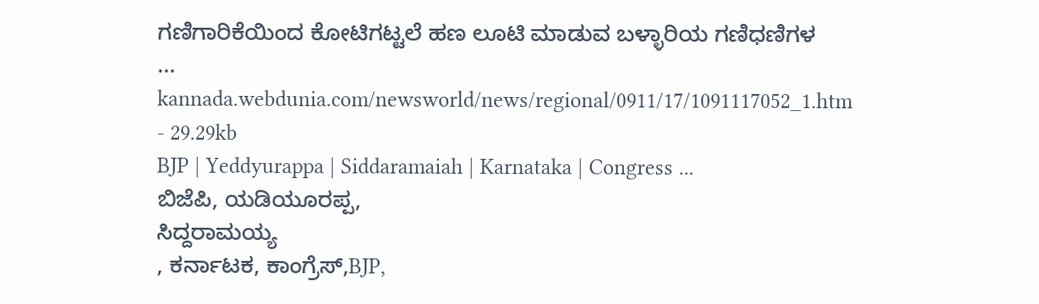ಗಣಿಗಾರಿಕೆಯಿಂದ ಕೋಟಿಗಟ್ಟಲೆ ಹಣ ಲೂಟಿ ಮಾಡುವ ಬಳ್ಳಾರಿಯ ಗಣಿಧಣಿಗಳ
...
kannada.webdunia.com/newsworld/news/regional/0911/17/1091117052_1.htm - 29.29kb
BJP | Yeddyurappa | Siddaramaiah | Karnataka | Congress ...
ಬಿಜೆಪಿ, ಯಡಿಯೂರಪ್ಪ,
ಸಿದ್ದರಾಮಯ್ಯ
, ಕರ್ನಾಟಕ, ಕಾಂಗ್ರೆಸ್,BJP,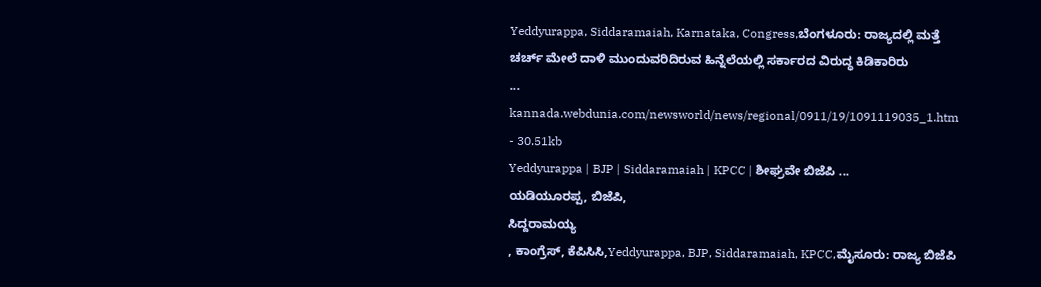Yeddyurappa, Siddaramaiah, Karnataka, Congress,ಬೆಂಗಳೂರು: ರಾಜ್ಯದಲ್ಲಿ ಮತ್ತೆ ಚರ್ಚ್ ಮೇಲೆ ದಾಳಿ ಮುಂದುವರಿದಿರುವ ಹಿನ್ನೆಲೆಯಲ್ಲಿ ಸರ್ಕಾರದ ವಿರುದ್ಧ ಕಿಡಿಕಾರಿರು
...
kannada.webdunia.com/newsworld/news/regional/0911/19/1091119035_1.htm - 30.51kb
Yeddyurappa | BJP | Siddaramaiah | KPCC | ಶೀಘ್ರವೇ ಬಿಜೆಪಿ ...
ಯಡಿಯೂರಪ್ಪ, ಬಿಜೆಪಿ,
ಸಿದ್ದರಾಮಯ್ಯ
, ಕಾಂಗ್ರೆಸ್, ಕೆಪಿಸಿಸಿ,Yeddyurappa, BJP, Siddaramaiah, KPCC,ಮೈಸೂರು: ರಾಜ್ಯ ಬಿಜೆಪಿ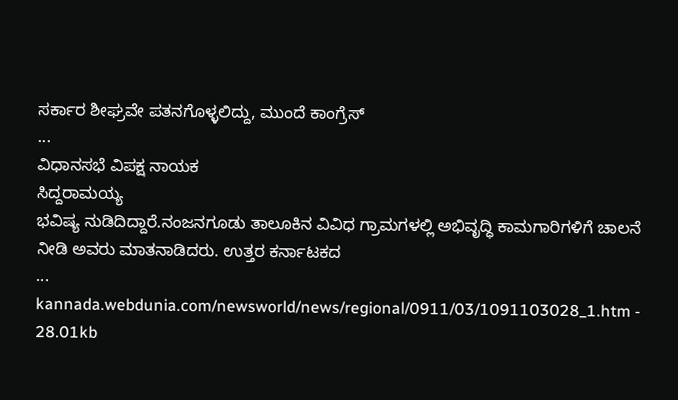ಸರ್ಕಾರ ಶೀಘ್ರವೇ ಪತನಗೊಳ್ಳಲಿದ್ದು, ಮುಂದೆ ಕಾಂಗ್ರೆಸ್
...
ವಿಧಾನಸಭೆ ವಿಪಕ್ಷ ನಾಯಕ
ಸಿದ್ದರಾಮಯ್ಯ
ಭವಿಷ್ಯ ನುಡಿದಿದ್ದಾರೆ.ನಂಜನಗೂಡು ತಾಲೂಕಿನ ವಿವಿಧ ಗ್ರಾಮಗಳಲ್ಲಿ ಅಭಿವೃದ್ಧಿ ಕಾಮಗಾರಿಗಳಿಗೆ ಚಾಲನೆ ನೀಡಿ ಅವರು ಮಾತನಾಡಿದರು. ಉತ್ತರ ಕರ್ನಾಟಕದ
...
kannada.webdunia.com/newsworld/news/regional/0911/03/1091103028_1.htm - 28.01kb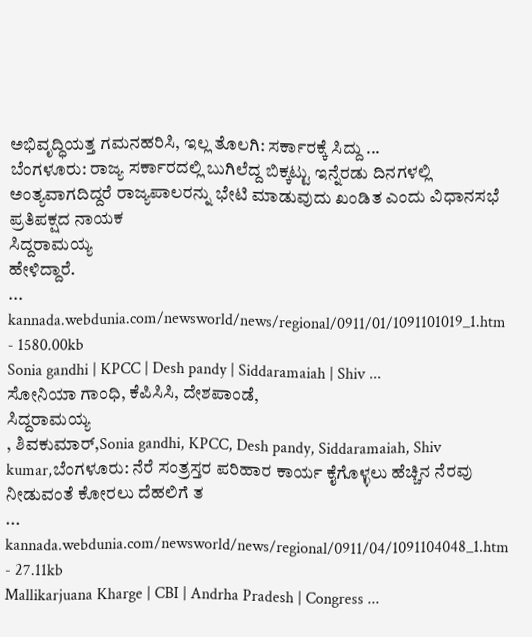ಅಭಿವೃದ್ಧಿಯತ್ತ ಗಮನಹರಿಸಿ, ಇಲ್ಲ ತೊಲಗಿ: ಸರ್ಕಾರಕ್ಕೆ ಸಿದ್ದು ...
ಬೆಂಗಳೂರು: ರಾಜ್ಯ ಸರ್ಕಾರದಲ್ಲಿ ಬುಗಿಲೆದ್ದ ಬಿಕ್ಕಟ್ಟು ಇನ್ನೆರಡು ದಿನಗಳಲ್ಲಿ ಅಂತ್ಯವಾಗದಿದ್ದರೆ ರಾಜ್ಯಪಾಲರನ್ನು ಭೇಟಿ ಮಾಡುವುದು ಖಂಡಿತ ಎಂದು ವಿಧಾನಸಭೆ ಪ್ರತಿಪಕ್ಷದ ನಾಯಕ
ಸಿದ್ದರಾಮಯ್ಯ
ಹೇಳಿದ್ದಾರೆ.
...
kannada.webdunia.com/newsworld/news/regional/0911/01/1091101019_1.htm - 1580.00kb
Sonia gandhi | KPCC | Desh pandy | Siddaramaiah | Shiv ...
ಸೋನಿಯಾ ಗಾಂಧಿ, ಕೆಪಿಸಿಸಿ, ದೇಶಪಾಂಡೆ,
ಸಿದ್ದರಾಮಯ್ಯ
, ಶಿವಕುಮಾರ್,Sonia gandhi, KPCC, Desh pandy, Siddaramaiah, Shiv kumar,ಬೆಂಗಳೂರು: ನೆರೆ ಸಂತ್ರಸ್ತರ ಪರಿಹಾರ ಕಾರ್ಯ ಕೈಗೊಳ್ಳಲು ಹೆಚ್ಚಿನ ನೆರವು ನೀಡುವಂತೆ ಕೋರಲು ದೆಹಲಿಗೆ ತ
...
kannada.webdunia.com/newsworld/news/regional/0911/04/1091104048_1.htm - 27.11kb
Mallikarjuana Kharge | CBI | Andrha Pradesh | Congress ...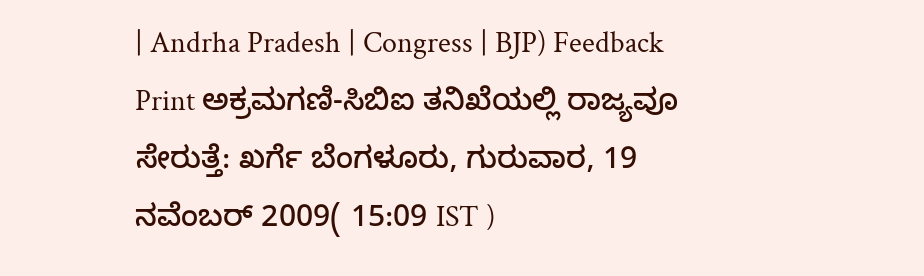| Andrha Pradesh | Congress | BJP) Feedback Print ಅಕ್ರಮಗಣಿ-ಸಿಬಿಐ ತನಿಖೆಯಲ್ಲಿ ರಾಜ್ಯವೂ ಸೇರುತ್ತೆ: ಖರ್ಗೆ ಬೆಂಗಳೂರು, ಗುರುವಾರ, 19 ನವೆಂಬರ್ 2009( 15:09 IST )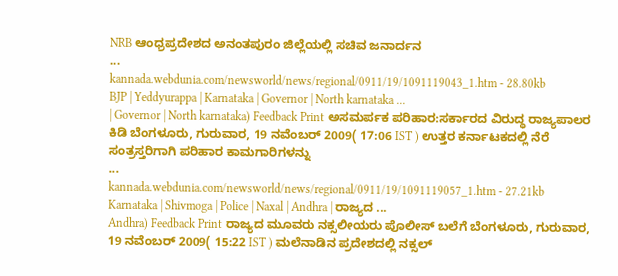NRB ಆಂಧ್ರಪ್ರದೇಶದ ಅನಂತಪುರಂ ಜಿಲ್ಲೆಯಲ್ಲಿ ಸಚಿವ ಜನಾರ್ದನ
...
kannada.webdunia.com/newsworld/news/regional/0911/19/1091119043_1.htm - 28.80kb
BJP | Yeddyurappa | Karnataka | Governor | North karnataka ...
| Governor | North karnataka) Feedback Print ಅಸಮರ್ಪಕ ಪರಿಹಾರ:ಸರ್ಕಾರದ ವಿರುದ್ಧ ರಾಜ್ಯಪಾಲರ ಕಿಡಿ ಬೆಂಗಳೂರು, ಗುರುವಾರ, 19 ನವೆಂಬರ್ 2009( 17:06 IST ) ಉತ್ತರ ಕರ್ನಾಟಕದಲ್ಲಿ ನೆರೆ ಸಂತ್ರಸ್ತರಿಗಾಗಿ ಪರಿಹಾರ ಕಾಮಗಾರಿಗಳನ್ನು
...
kannada.webdunia.com/newsworld/news/regional/0911/19/1091119057_1.htm - 27.21kb
Karnataka | Shivmoga | Police | Naxal | Andhra | ರಾಜ್ಯದ ...
Andhra) Feedback Print ರಾಜ್ಯದ ಮೂವರು ನಕ್ಸಲೀಯರು ಪೊಲೀಸ್ ಬಲೆಗೆ ಬೆಂಗಳೂರು, ಗುರುವಾರ, 19 ನವೆಂಬರ್ 2009( 15:22 IST ) ಮಲೆನಾಡಿನ ಪ್ರದೇಶದಲ್ಲಿ ನಕ್ಸಲ್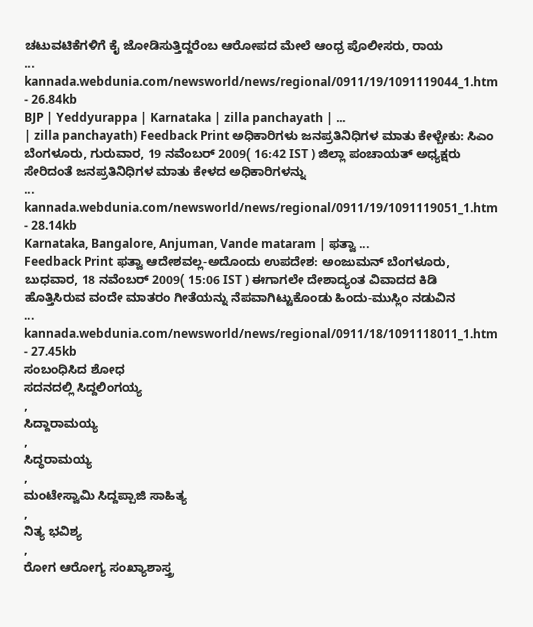ಚಟುವಟಿಕೆಗಳಿಗೆ ಕೈ ಜೋಡಿಸುತ್ತಿದ್ದರೆಂಬ ಆರೋಪದ ಮೇಲೆ ಆಂಧ್ರ ಪೊಲೀಸರು, ರಾಯ
...
kannada.webdunia.com/newsworld/news/regional/0911/19/1091119044_1.htm - 26.84kb
BJP | Yeddyurappa | Karnataka | zilla panchayath | ...
| zilla panchayath) Feedback Print ಅಧಿಕಾರಿಗಳು ಜನಪ್ರತಿನಿಧಿಗಳ ಮಾತು ಕೇಳ್ಬೇಕು: ಸಿಎಂ ಬೆಂಗಳೂರು, ಗುರುವಾರ, 19 ನವೆಂಬರ್ 2009( 16:42 IST ) ಜಿಲ್ಲಾ ಪಂಚಾಯತ್ ಅಧ್ಯಕ್ಷರು ಸೇರಿದಂತೆ ಜನಪ್ರತಿನಿಧಿಗಳ ಮಾತು ಕೇಳದ ಅಧಿಕಾರಿಗಳನ್ನು
...
kannada.webdunia.com/newsworld/news/regional/0911/19/1091119051_1.htm - 28.14kb
Karnataka, Bangalore, Anjuman, Vande mataram | ಫತ್ವಾ ...
Feedback Print ಫತ್ವಾ ಆದೇಶವಲ್ಲ-ಅದೊಂದು ಉಪದೇಶ: ಅಂಜುಮನ್ ಬೆಂಗಳೂರು, ಬುಧವಾರ, 18 ನವೆಂಬರ್ 2009( 15:06 IST ) ಈಗಾಗಲೇ ದೇಶಾದ್ಯಂತ ವಿವಾದದ ಕಿಡಿ ಹೊತ್ತಿಸಿರುವ ವಂದೇ ಮಾತರಂ ಗೀತೆಯನ್ನು ನೆಪವಾಗಿಟ್ಟುಕೊಂಡು ಹಿಂದು-ಮುಸ್ಲಿಂ ನಡುವಿನ
...
kannada.webdunia.com/newsworld/news/regional/0911/18/1091118011_1.htm - 27.45kb
ಸಂಬಂಧಿಸಿದ ಶೋಧ
ಸದನದಲ್ಲಿ ಸಿದ್ದಲಿಂಗಯ್ಯ
,
ಸಿದ್ದಾರಾಮಯ್ಯ
,
ಸಿದ್ಧರಾಮಯ್ಯ
,
ಮಂಟೇಸ್ವಾಮಿ ಸಿದ್ದಪ್ಪಾಜಿ ಸಾಹಿತ್ಯ
,
ನಿತ್ಯ ಭವಿಶ್ಯ
,
ರೋಗ ಆರೋಗ್ಯ ಸಂಖ್ಯಾಶಾಸ್ತ್ರ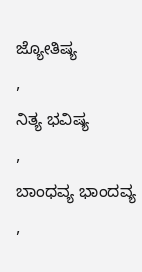ಜ್ಯೋತಿಷ್ಯ
,
ನಿತ್ಯ ಭವಿಷ್ಯ
,
ಬಾಂಧವ್ಯ ಭಾಂದವ್ಯ
,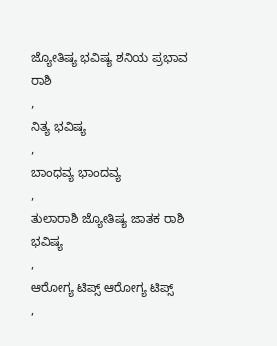ಜ್ಯೋತಿಷ್ಯ ಭವಿಷ್ಯ ಶನಿಯ ಪ್ರಭಾವ ರಾಶಿ
,
ನಿತ್ಯ ಭವಿಷ್ಯ
,
ಬಾಂಧವ್ಯ ಭಾಂದವ್ಯ
,
ತುಲಾರಾಶಿ ಜ್ಯೋತಿಷ್ಯ ಜಾತಕ ರಾಶಿ ಭವಿಷ್ಯ
,
ಆರೋಗ್ಯ ಟಿಪ್ಸ್ ಆರೋಗ್ಯ ಟಿಪ್ಸ್
,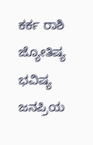ಕರ್ಕ ರಾಶಿ ಜ್ಯೋತಿಷ್ಯ ಭವಿಷ್ಯ
ಜನಪ್ರಿಯ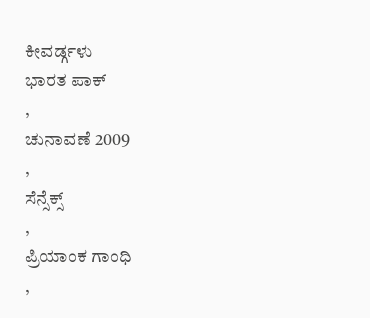ಕೀವರ್ಡ್ಗಳು
ಭಾರತ ಪಾಕ್
,
ಚುನಾವಣೆ 2009
,
ಸೆನ್ಸೆಕ್ಸ್
,
ಪ್ರಿಯಾಂಕ ಗಾಂಧಿ
,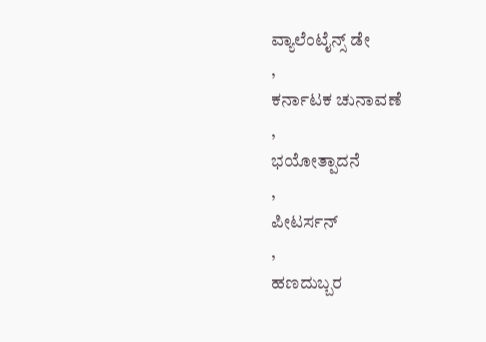ವ್ಯಾಲೆಂಟೈನ್ಸ್ ಡೇ
,
ಕರ್ನಾಟಕ ಚುನಾವಣೆ
,
ಭಯೋತ್ಪಾದನೆ
,
ಪೀಟರ್ಸನ್
,
ಹಣದುಬ್ಬರ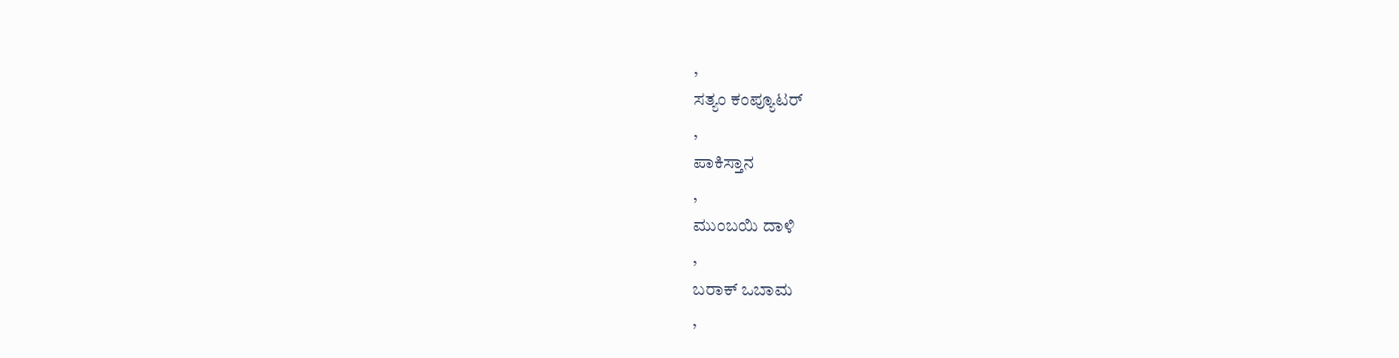,
ಸತ್ಯಂ ಕಂಪ್ಯೂಟರ್
,
ಪಾಕಿಸ್ತಾನ
,
ಮುಂಬಯಿ ದಾಳಿ
,
ಬರಾಕ್ ಒಬಾಮ
,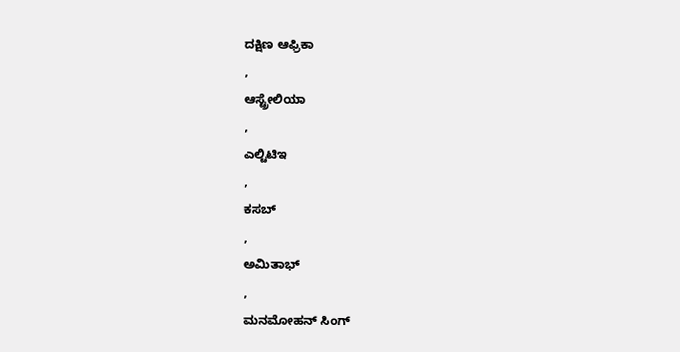ದಕ್ಷಿಣ ಆಫ್ರಿಕಾ
,
ಆಸ್ಟ್ರೇಲಿಯಾ
,
ಎಲ್ಟಿಟಿಇ
,
ಕಸಬ್
,
ಅಮಿತಾಭ್
,
ಮನಮೋಹನ್ ಸಿಂಗ್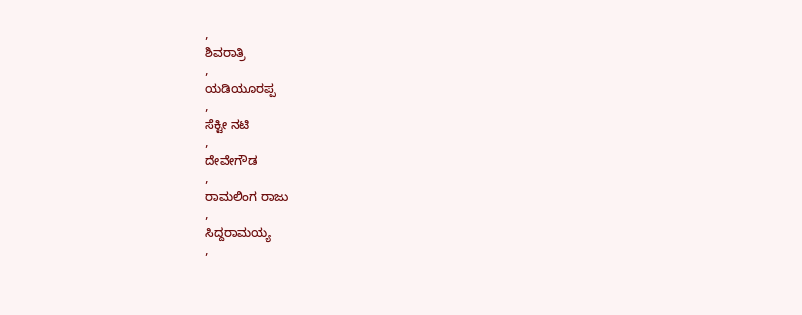,
ಶಿವರಾತ್ರಿ
,
ಯಡಿಯೂರಪ್ಪ
,
ಸೆಕ್ಟೀ ನಟಿ
,
ದೇವೇಗೌಡ
,
ರಾಮಲಿಂಗ ರಾಜು
,
ಸಿದ್ದರಾಮಯ್ಯ
,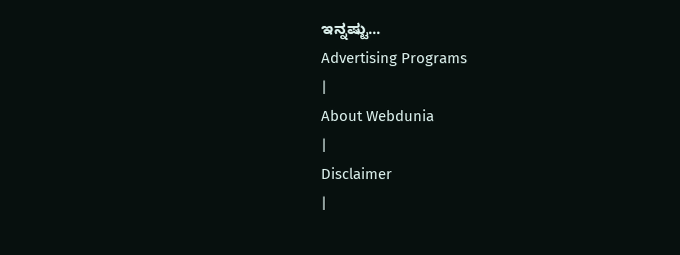ಇನ್ನಷ್ಟು...
Advertising Programs
|
About Webdunia
|
Disclaimer
|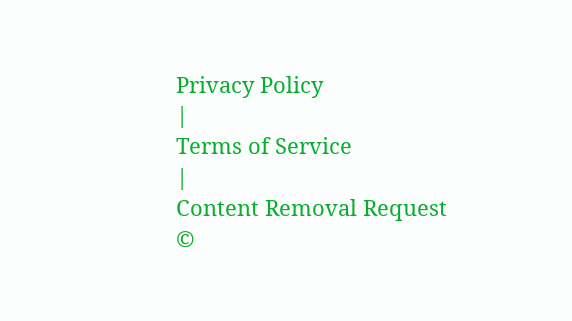Privacy Policy
|
Terms of Service
|
Content Removal Request
©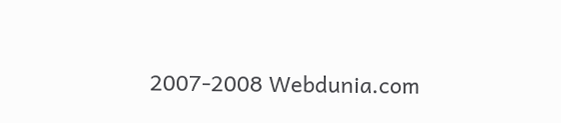2007-2008 Webdunia.com